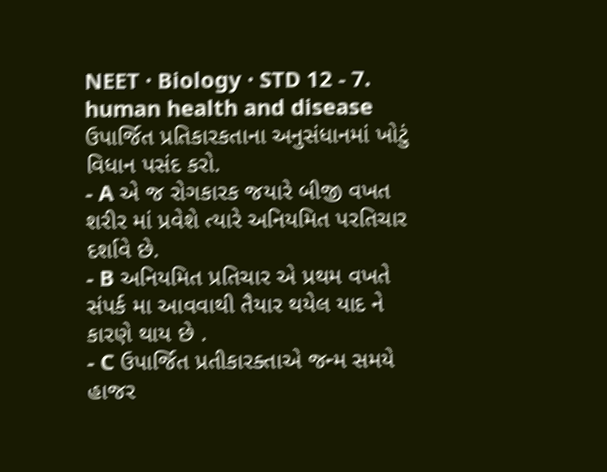NEET · Biology · STD 12 - 7. human health and disease
ઉપાર્જિત પ્રતિકારકતાના અનુસંધાનમાં ખોટું વિધાન પસંદ કરો.
- A એ જ રોગકારક જયારે બીજી વખત શરીર માં પ્રવેશે ત્યારે અનિયમિત પરતિચાર દર્શાવે છે.
- B અનિયમિત પ્રતિચાર એ પ્રથમ વખતે સંપર્ક મા આવવાથી તૈયાર થયેલ યાદ ને કારણે થાય છે .
- C ઉપાર્જિત પ્રતીકારક્તાએ જન્મ સમયે હાજર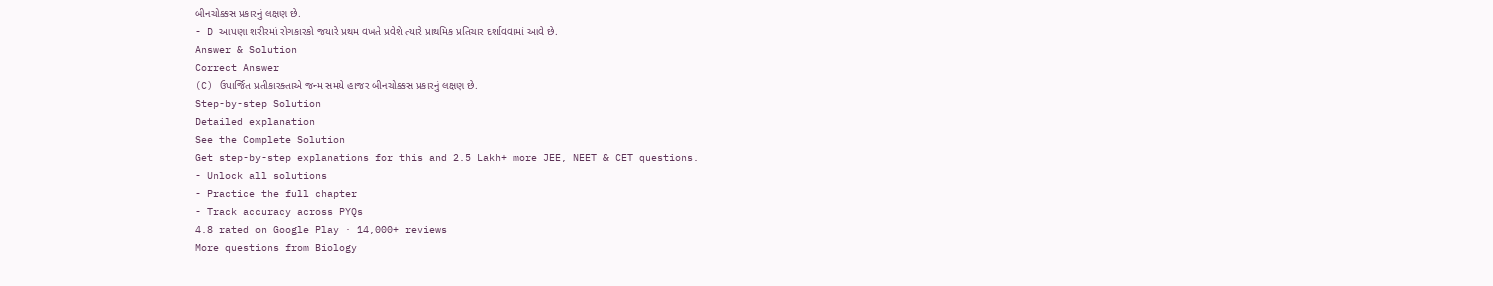બીનચોક્કસ પ્રકારનું લક્ષણ છે.
- D આપણા શરીરમાં રોગકારકો જયારે પ્રથમ વખતે પ્રવેશે ત્યારે પ્રાથમિક પ્રતિચાર દર્શાવવામાં આવે છે.
Answer & Solution
Correct Answer
(C) ઉપાર્જિત પ્રતીકારક્તાએ જન્મ સમયે હાજર બીનચોક્કસ પ્રકારનું લક્ષણ છે.
Step-by-step Solution
Detailed explanation
See the Complete Solution
Get step-by-step explanations for this and 2.5 Lakh+ more JEE, NEET & CET questions.
- Unlock all solutions
- Practice the full chapter
- Track accuracy across PYQs
4.8 rated on Google Play · 14,000+ reviews
More questions from Biology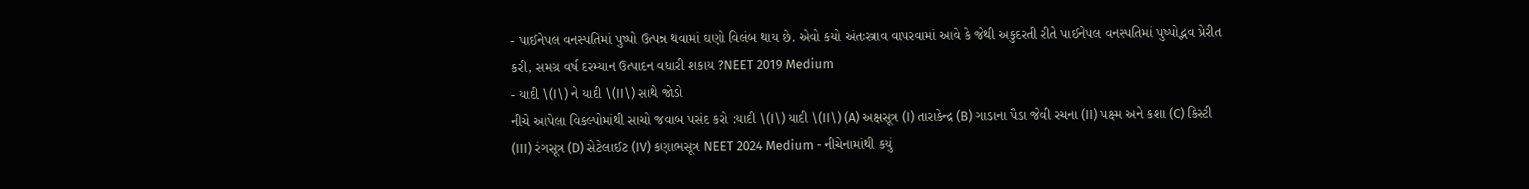- પાઈનેપલ વનસ્પતિમાં પુષ્પો ઉત્પન્ન થવામાં ઘણો વિલંબ થાય છે. એવો કયો અંતઃસ્ત્રાવ વાપરવામાં આવે કે જેથી અકુદરતી રીતે પાઈનેપલ વનસ્પતિમાં પુષ્પોદ્ભવ પ્રેરીત કરી, સમગ્ર વર્ષ દરમ્યાન ઉત્પાદન વધારી શકાય ?NEET 2019 Medium
- યાદી \(I\) ને યાદી \(II\) સાથે જોડો
નીચે આપેલા વિકલ્પોમાંથી સાચો જવાબ પસંદ કરો :યાદી \(I\) યાદી \(II\) (A) અક્ષસૂત્ર (I) તારાકેન્દ્ર (B) ગાડાના પૈડા જેવી રચના (II) પક્ષ્મ અને કશા (C) કિસ્ટી (III) રંગસૂત્ર (D) સેટેલાઈટ (IV) કણાભસૂત્ર NEET 2024 Medium - નીચેનામાંથી કયું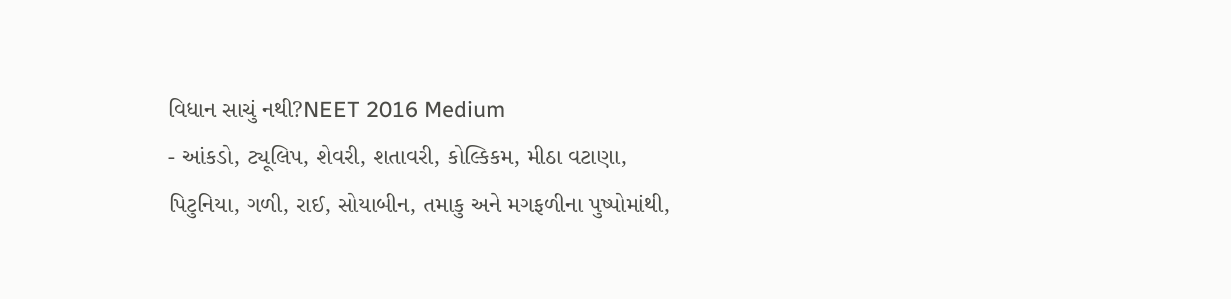વિધાન સાચું નથી?NEET 2016 Medium
- આંકડો, ટ્યૂલિપ, શેવરી, શતાવરી, કોલ્કિકમ, મીઠા વટાણા, પિટુનિયા, ગળી, રાઈ, સોયાબીન, તમાકુ અને મગફળીના પુષ્પોમાંથી,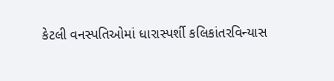કેટલી વનસ્પતિઓમાં ધારાસ્પર્શી કલિકાંતરવિન્યાસ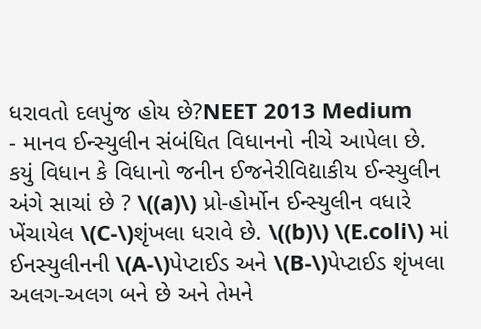ધરાવતો દલપુંજ હોય છે?NEET 2013 Medium
- માનવ ઈન્સ્યુલીન સંબંધિત વિધાનનો નીચે આપેલા છે. કયું વિધાન કે વિધાનો જનીન ઈજનેરીવિદ્યાકીય ઈન્સ્યુલીન અંગે સાચાં છે ? \((a)\) પ્રો-હોર્મોન ઈન્સ્યુલીન વધારે ખેંચાયેલ \(C-\)શૃંખલા ધરાવે છે. \((b)\) \(E.coli\) માં ઈનસ્યુલીનની \(A-\)પેપ્ટાઈડ અને \(B-\)પેપ્ટાઈડ શૃંખલા અલગ-અલગ બને છે અને તેમને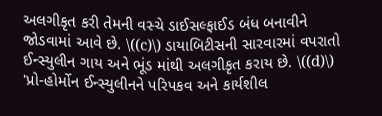અલગીકૃત કરી તેમની વસ્ચે ડાઈસલ્ફાઈડ બંધ બનાવીને જોડવામાં આવે છે. \((c)\) ડાયાબિટીસની સારવારમાં વપરાતો ઈન્સ્યુલીન ગાય અને ભૂંડ માંથી અલગીકૃત કરાય છે. \((d)\) 'પ્રો-હોર્મોન ઈન્સ્યુલીનને પરિપકવ અને કાર્યશીલ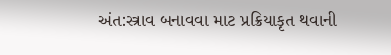અંત:સ્ત્રાવ બનાવવા માટ પ્રક્રિયાકૃત થવાની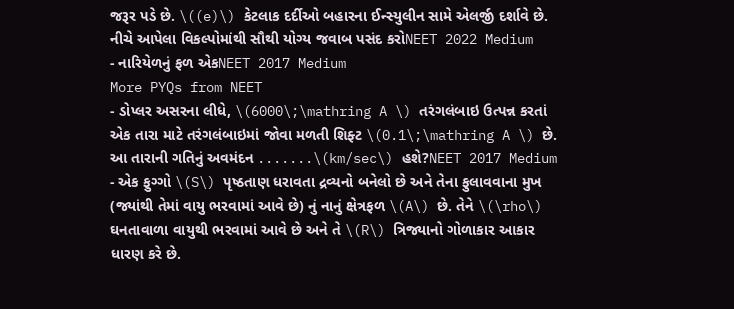જરૂર પડે છે. \((e)\) કેટલાક દર્દીઓ બહારના ઈન્સ્યુલીન સામે એલર્જી દર્શાવે છે. નીચે આપેલા વિકલ્પોમાંથી સૌથી યોગ્ય જવાબ પસંદ કરોNEET 2022 Medium
- નારિયેળનું ફળ એકNEET 2017 Medium
More PYQs from NEET
- ડોપ્લર અસરના લીધે, \(6000\;\mathring A \) તરંગલંબાઇ ઉત્પન્ન કરતાં એક તારા માટે તરંગલંબાઇમાં જોવા મળતી શિફ્ટ \(0.1\;\mathring A \) છે. આ તારાની ગતિનું અવમંદન .......\(km/sec\) હશે?NEET 2017 Medium
- એક ફુગ્ગો \(S\) પૃષ્ઠતાણ ધરાવતા દ્રવ્યનો બનેલો છે અને તેના ફુલાવવાના મુખ (જ્યાંથી તેમાં વાયુ ભરવામાં આવે છે) નું નાનું ક્ષેત્રફળ \(A\) છે. તેને \(\rho\) ઘનતાવાળા વાયુથી ભરવામાં આવે છે અને તે \(R\) ત્રિજ્યાનો ગોળાકાર આકાર ધારણ કરે છે.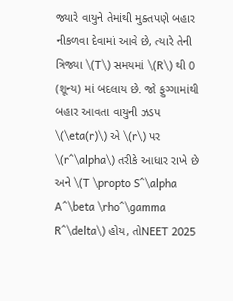જ્યારે વાયુને તેમાંથી મુક્તપણે બહાર નીકળવા દેવામાં આવે છે, ત્યારે તેની ત્રિજ્યા \(T\) સમયમાં \(R\) થી 0 (શૂન્ય) માં બદલાય છે. જો ફુગ્ગામાંથી બહાર આવતા વાયુની ઝડપ \(\eta(r)\) એ \(r\) પર \(r^\alpha\) તરીકે આધાર રાખે છે અને \(T \propto S^\alpha A^\beta \rho^\gamma R^\delta\) હોય, તોNEET 2025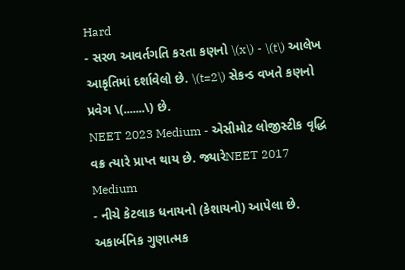Hard
- સરળ આવર્તગતિ કરતા કણનો \(x\) - \(t\) આલેખ આકૃતિમાં દર્શાવેલો છે. \(t=2\) સેકન્ડ વખતે કણનો પ્રવેગ \(.......\) છે.
NEET 2023 Medium - એસીમોટ લોજીસ્ટીક વૃદ્ધિ વક્ર ત્યારે પ્રાપ્ત થાય છે. જ્યારેNEET 2017 Medium
- નીચે કેટલાક ધનાયનો (કેશાયનો) આપેલા છે. અકાર્બનિક ગુણાત્મક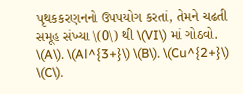પૃથકકરણનનો ઉપપયોગ કરતાં, તેમને ચઢતી સમૂહ સંખ્યા \(0\) થી \(VI\) માં ગોઠવો. \(A\). \(Al^{3+}\) \(B\). \(Cu^{2+}\) \(C\).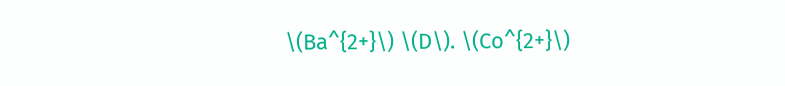\(Ba^{2+}\) \(D\). \(Co^{2+}\)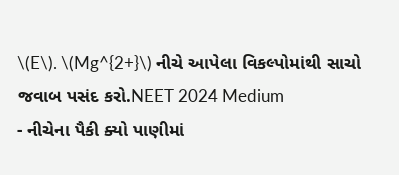\(E\). \(Mg^{2+}\) નીચે આપેલા વિકલ્પોમાંથી સાચો જવાબ પસંદ કરો.NEET 2024 Medium
- નીચેના પૈકી ક્યો પાણીમાં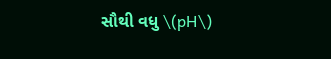સૌથી વધુ \(pH\)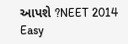આપશે ?NEET 2014 Easy